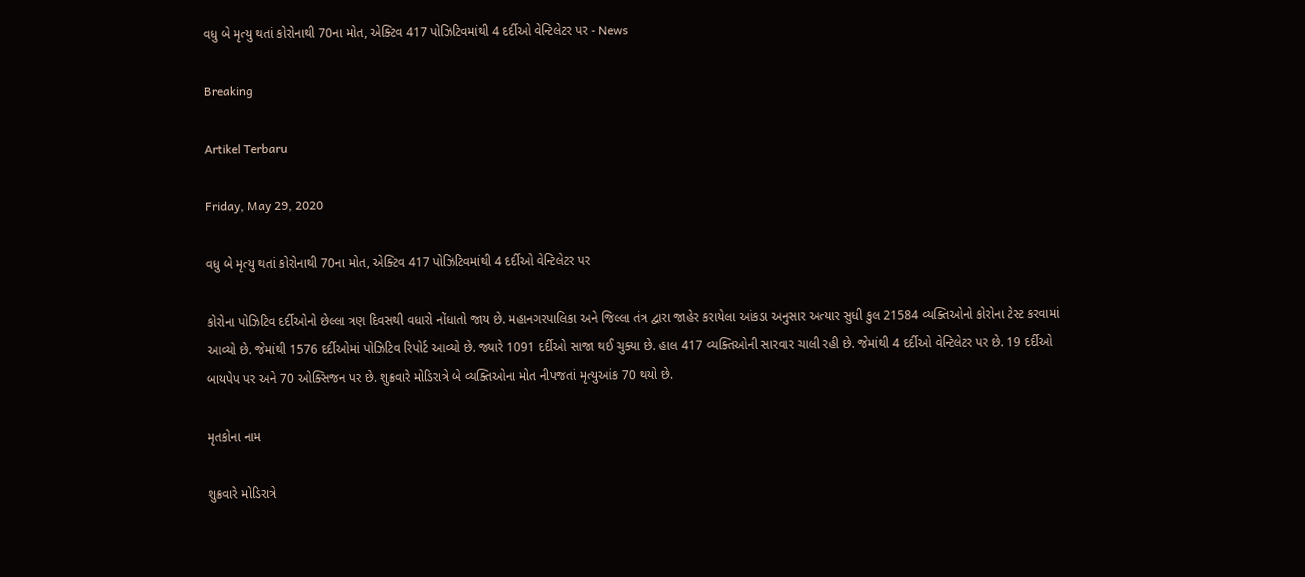વધુ બે મૃત્યુ થતાં કોરોનાથી 70ના મોત, એક્ટિવ 417 પોઝિટિવમાંથી 4 દર્દીઓ વેન્ટિલેટર પર - News

Breaking

Artikel Terbaru

Friday, May 29, 2020

વધુ બે મૃત્યુ થતાં કોરોનાથી 70ના મોત, એક્ટિવ 417 પોઝિટિવમાંથી 4 દર્દીઓ વેન્ટિલેટર પર

કોરોના પોઝિટિવ દર્દીઓનો છેલ્લા ત્રણ દિવસથી વધારો નોંધાતો જાય છે. મહાનગરપાલિકા અને જિલ્લા તંત્ર દ્વારા જાહેર કરાયેલા આંકડા અનુસાર અત્યાર સુધી કુલ 21584 વ્યક્તિઓનો કોરોના ટેસ્ટ કરવામાં આવ્યો છે. જેમાંથી 1576 દર્દીઓમાં પોઝિટિવ રિપોર્ટ આવ્યો છે. જ્યારે 1091 દર્દીઓ સાજા થઈ ચુક્યા છે. હાલ 417 વ્યક્તિઓની સારવાર ચાલી રહી છે. જેમાંથી 4 દર્દીઓ વેન્ટિલેટર પર છે. 19 દર્દીઓ બાયપેપ પર અને 70 ઓક્સિજન પર છે. શુક્રવારે મોડિરાત્રે બે વ્યક્તિઓના મોત નીપજતાં મૃત્યુઆંક 70 થયો છે.

મૃતકોના નામ

શુક્રવારે મોડિરાત્રે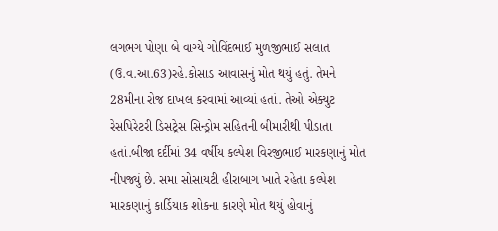લગભગ પોણા બે વાગ્યે ગોવિંદભાઈ મુળજીભાઈ સલાત (ઉ.વ.આ.63)રહે.કોસાડ આવાસનું મોત થયું હતું. તેમને 28મીના રોજ દાખલ કરવામાં આવ્યાં હતાં. તેઓ એક્યુટ રેસપિરેટરી ડિસટ્રેસ સિન્ડ્રોમ સહિતની બીમારીથી પીડાતા હતાં.બીજા દર્દીમાં 34 વર્ષીય કલ્પેશ વિરજીભાઈ મારકણાનું મોત નીપજ્યું છે. સમા સોસાયટી હીરાબાગ ખાતે રહેતા કલ્પેશ મારકણાનું કાર્ડિયાક શોકના કારણે મોત થયું હોવાનું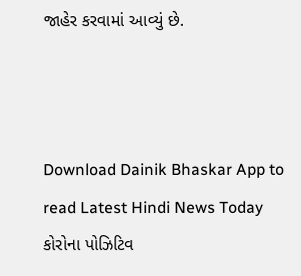જાહેર કરવામાં આવ્યું છે.



Download Dainik Bhaskar App to read Latest Hindi News Today
કોરોના પોઝિટિવ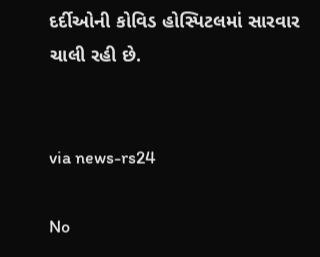દર્દીઓની કોવિડ હોસ્પિટલમાં સારવાર ચાલી રહી છે.


via news-rs24

No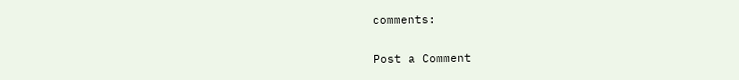comments:

Post a Comment